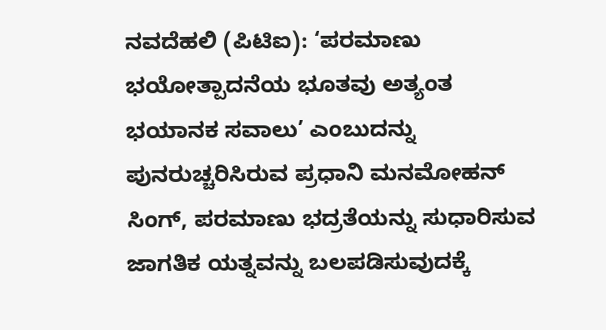ನವದೆಹಲಿ (ಪಿಟಿಐ): ‘ಪರಮಾಣು ಭಯೋತ್ಪಾದನೆಯ ಭೂತವು ಅತ್ಯಂತ ಭಯಾನಕ ಸವಾಲು’ ಎಂಬುದನ್ನು ಪುನರುಚ್ಚರಿಸಿರುವ ಪ್ರಧಾನಿ ಮನಮೋಹನ್ ಸಿಂಗ್, ಪರಮಾಣು ಭದ್ರತೆಯನ್ನು ಸುಧಾರಿಸುವ ಜಾಗತಿಕ ಯತ್ನವನ್ನು ಬಲಪಡಿಸುವುದಕ್ಕೆ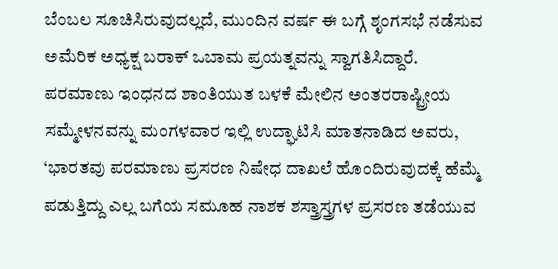ಬೆಂಬಲ ಸೂಚಿಸಿರುವುದಲ್ಲದೆ, ಮುಂದಿನ ವರ್ಷ ಈ ಬಗ್ಗೆ ಶೃಂಗಸಭೆ ನಡೆಸುವ ಅಮೆರಿಕ ಅಧ್ಯಕ್ಷ ಬರಾಕ್ ಒಬಾಮ ಪ್ರಯತ್ನವನ್ನು ಸ್ವಾಗತಿಸಿದ್ದಾರೆ.
ಪರಮಾಣು ಇಂಧನದ ಶಾಂತಿಯುತ ಬಳಕೆ ಮೇಲಿನ ಅಂತರರಾಷ್ಟ್ರೀಯ ಸಮ್ಮೇಳನವನ್ನು ಮಂಗಳವಾರ ಇಲ್ಲಿ ಉದ್ಘಾಟಿಸಿ ಮಾತನಾಡಿದ ಅವರು, ‘ಭಾರತವು ಪರಮಾಣು ಪ್ರಸರಣ ನಿಷೇಧ ದಾಖಲೆ ಹೊಂದಿರುವುದಕ್ಕೆ ಹೆಮ್ಮೆ ಪಡುತ್ತಿದ್ದು ಎಲ್ಲ ಬಗೆಯ ಸಮೂಹ ನಾಶಕ ಶಸ್ತ್ರಾಸ್ತ್ರಗಳ ಪ್ರಸರಣ ತಡೆಯುವ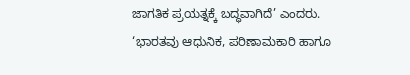ಜಾಗತಿಕ ಪ್ರಯತ್ನಕ್ಕೆ ಬದ್ಧವಾಗಿದೆ’ ಎಂದರು.
‘ಭಾರತವು ಆಧುನಿಕ, ಪರಿಣಾಮಕಾರಿ ಹಾಗೂ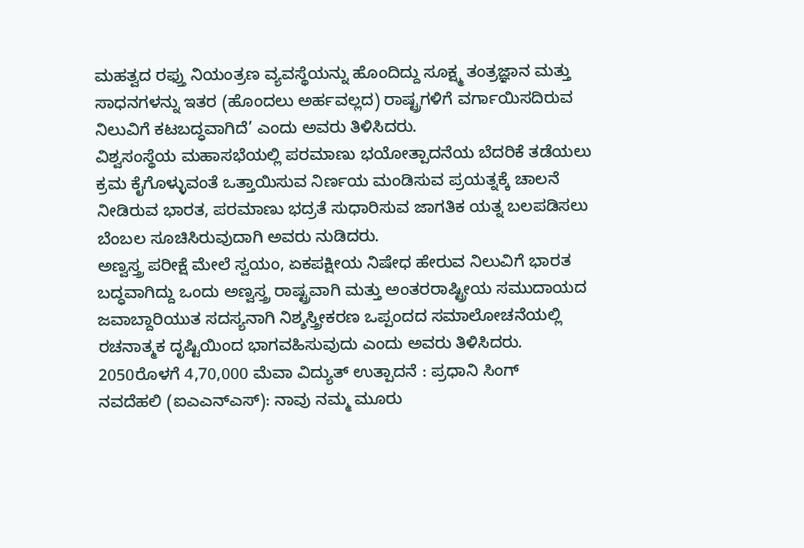ಮಹತ್ವದ ರಫ್ತು ನಿಯಂತ್ರಣ ವ್ಯವಸ್ಥೆಯನ್ನು ಹೊಂದಿದ್ದು ಸೂಕ್ಷ್ಮ ತಂತ್ರಜ್ಞಾನ ಮತ್ತು ಸಾಧನಗಳನ್ನು ಇತರ (ಹೊಂದಲು ಅರ್ಹವಲ್ಲದ) ರಾಷ್ಟ್ರಗಳಿಗೆ ವರ್ಗಾಯಿಸದಿರುವ ನಿಲುವಿಗೆ ಕಟಬದ್ಧವಾಗಿದೆ’ ಎಂದು ಅವರು ತಿಳಿಸಿದರು.
ವಿಶ್ವಸಂಸ್ಥೆಯ ಮಹಾಸಭೆಯಲ್ಲಿ ಪರಮಾಣು ಭಯೋತ್ಪಾದನೆಯ ಬೆದರಿಕೆ ತಡೆಯಲು ಕ್ರಮ ಕೈಗೊಳ್ಳುವಂತೆ ಒತ್ತಾಯಿಸುವ ನಿರ್ಣಯ ಮಂಡಿಸುವ ಪ್ರಯತ್ನಕ್ಕೆ ಚಾಲನೆ ನೀಡಿರುವ ಭಾರತ, ಪರಮಾಣು ಭದ್ರತೆ ಸುಧಾರಿಸುವ ಜಾಗತಿಕ ಯತ್ನ ಬಲಪಡಿಸಲು ಬೆಂಬಲ ಸೂಚಿಸಿರುವುದಾಗಿ ಅವರು ನುಡಿದರು.
ಅಣ್ವಸ್ತ್ರ ಪರೀಕ್ಷೆ ಮೇಲೆ ಸ್ವಯಂ, ಏಕಪಕ್ಷೀಯ ನಿಷೇಧ ಹೇರುವ ನಿಲುವಿಗೆ ಭಾರತ ಬದ್ಧವಾಗಿದ್ದು ಒಂದು ಅಣ್ವಸ್ತ್ರ ರಾಷ್ಟ್ರವಾಗಿ ಮತ್ತು ಅಂತರರಾಷ್ಟ್ರೀಯ ಸಮುದಾಯದ ಜವಾಬ್ದಾರಿಯುತ ಸದಸ್ಯನಾಗಿ ನಿಶ್ಶಸ್ತ್ರೀಕರಣ ಒಪ್ಪಂದದ ಸಮಾಲೋಚನೆಯಲ್ಲಿ ರಚನಾತ್ಮಕ ದೃಷ್ಟಿಯಿಂದ ಭಾಗವಹಿಸುವುದು ಎಂದು ಅವರು ತಿಳಿಸಿದರು.
2050ರೊಳಗೆ 4,70,000 ಮೆವಾ ವಿದ್ಯುತ್ ಉತ್ಪಾದನೆ : ಪ್ರಧಾನಿ ಸಿಂಗ್
ನವದೆಹಲಿ (ಐಎಎನ್ಎಸ್): ನಾವು ನಮ್ಮ ಮೂರು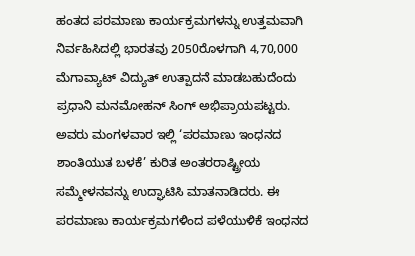ಹಂತದ ಪರಮಾಣು ಕಾರ್ಯಕ್ರಮಗಳನ್ನು ಉತ್ತಮವಾಗಿ ನಿರ್ವಹಿಸಿದಲ್ಲಿ ಭಾರತವು 2050ರೊಳಗಾಗಿ 4,70,000 ಮೆಗಾವ್ಯಾಟ್ ವಿದ್ಯುತ್ ಉತ್ಪಾದನೆ ಮಾಡಬಹುದೆಂದು ಪ್ರಧಾನಿ ಮನಮೋಹನ್ ಸಿಂಗ್ ಅಭಿಪ್ರಾಯಪಟ್ಟರು.
ಅವರು ಮಂಗಳವಾರ ಇಲ್ಲಿ ‘ಪರಮಾಣು ಇಂಧನದ ಶಾಂತಿಯುತ ಬಳಕೆ’ ಕುರಿತ ಅಂತರರಾಷ್ಟ್ರೀಯ ಸಮ್ಮೇಳನವನ್ನು ಉದ್ಘಾಟಿಸಿ ಮಾತನಾಡಿದರು. ಈ ಪರಮಾಣು ಕಾರ್ಯಕ್ರಮಗಳಿಂದ ಪಳೆಯುಳಿಕೆ ಇಂಧನದ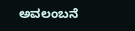ಅವಲಂಬನೆ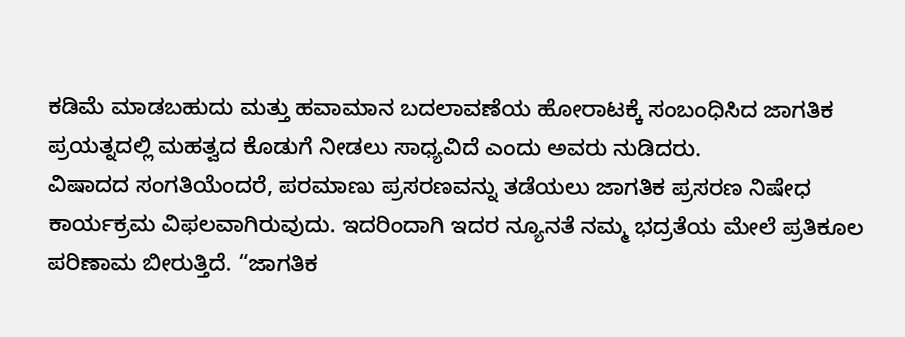ಕಡಿಮೆ ಮಾಡಬಹುದು ಮತ್ತು ಹವಾಮಾನ ಬದಲಾವಣೆಯ ಹೋರಾಟಕ್ಕೆ ಸಂಬಂಧಿಸಿದ ಜಾಗತಿಕ ಪ್ರಯತ್ನದಲ್ಲಿ ಮಹತ್ವದ ಕೊಡುಗೆ ನೀಡಲು ಸಾಧ್ಯವಿದೆ ಎಂದು ಅವರು ನುಡಿದರು.
ವಿಷಾದದ ಸಂಗತಿಯೆಂದರೆ, ಪರಮಾಣು ಪ್ರಸರಣವನ್ನು ತಡೆಯಲು ಜಾಗತಿಕ ಪ್ರಸರಣ ನಿಷೇಧ ಕಾರ್ಯಕ್ರಮ ವಿಫಲವಾಗಿರುವುದು. ಇದರಿಂದಾಗಿ ಇದರ ನ್ಯೂನತೆ ನಮ್ಮ ಭದ್ರತೆಯ ಮೇಲೆ ಪ್ರತಿಕೂಲ ಪರಿಣಾಮ ಬೀರುತ್ತಿದೆ. “ಜಾಗತಿಕ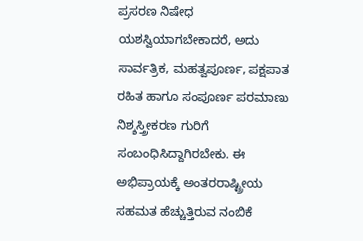ಪ್ರಸರಣ ನಿಷೇಧ ಯಶಸ್ವಿಯಾಗಬೇಕಾದರೆ, ಅದು ಸಾರ್ವತ್ರಿಕ, ಮಹತ್ವಪೂರ್ಣ, ಪಕ್ಷಪಾತ ರಹಿತ ಹಾಗೂ ಸಂಪೂರ್ಣ ಪರಮಾಣು ನಿಶ್ಶಸ್ತ್ರೀಕರಣ ಗುರಿಗೆ ಸಂಬಂಧಿಸಿದ್ದಾಗಿರಬೇಕು. ಈ ಅಭಿಪ್ರಾಯಕ್ಕೆ ಅಂತರರಾಷ್ಟ್ರೀಯ ಸಹಮತ ಹೆಚ್ಚುತ್ತಿರುವ ನಂಬಿಕೆ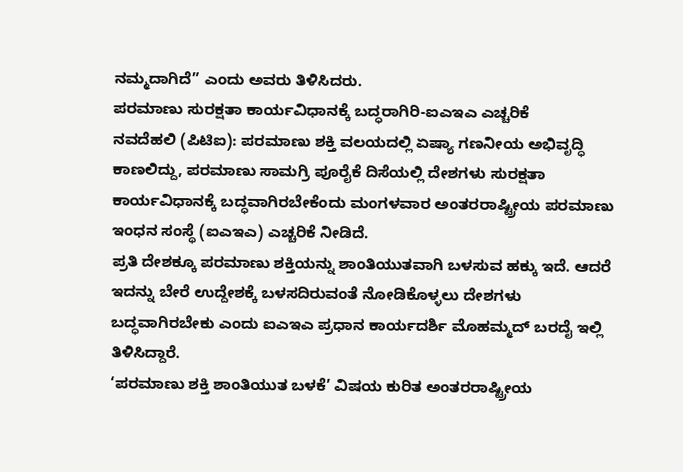ನಮ್ಮದಾಗಿದೆ” ಎಂದು ಅವರು ತಿಳಿಸಿದರು.
ಪರಮಾಣು ಸುರಕ್ಷತಾ ಕಾರ್ಯವಿಧಾನಕ್ಕೆ ಬದ್ಧರಾಗಿರಿ-ಐಎಇಎ ಎಚ್ಚರಿಕೆ
ನವದೆಹಲಿ (ಪಿಟಿಐ): ಪರಮಾಣು ಶಕ್ತಿ ವಲಯದಲ್ಲಿ ಏಷ್ಯಾ ಗಣನೀಯ ಅಭಿವೃದ್ಧಿ ಕಾಣಲಿದ್ದು, ಪರಮಾಣು ಸಾಮಗ್ರಿ ಪೂರೈಕೆ ದಿಸೆಯಲ್ಲಿ ದೇಶಗಳು ಸುರಕ್ಷತಾ ಕಾರ್ಯವಿಧಾನಕ್ಕೆ ಬದ್ಧವಾಗಿರಬೇಕೆಂದು ಮಂಗಳವಾರ ಅಂತರರಾಷ್ಟ್ರೀಯ ಪರಮಾಣು ಇಂಧನ ಸಂಸ್ಥೆ (ಐಎಇಎ) ಎಚ್ಚರಿಕೆ ನೀಡಿದೆ.
ಪ್ರತಿ ದೇಶಕ್ಕೂ ಪರಮಾಣು ಶಕ್ತಿಯನ್ನು ಶಾಂತಿಯುತವಾಗಿ ಬಳಸುವ ಹಕ್ಕು ಇದೆ. ಆದರೆ ಇದನ್ನು ಬೇರೆ ಉದ್ದೇಶಕ್ಕೆ ಬಳಸದಿರುವಂತೆ ನೋಡಿಕೊಳ್ಳಲು ದೇಶಗಳು ಬದ್ಧವಾಗಿರಬೇಕು ಎಂದು ಐಎಇಎ ಪ್ರಧಾನ ಕಾರ್ಯದರ್ಶಿ ಮೊಹಮ್ಮದ್ ಬರದೈ ಇಲ್ಲಿ ತಿಳಿಸಿದ್ದಾರೆ.
‘ಪರಮಾಣು ಶಕ್ತಿ ಶಾಂತಿಯುತ ಬಳಕೆ’ ವಿಷಯ ಕುರಿತ ಅಂತರರಾಷ್ಟ್ರೀಯ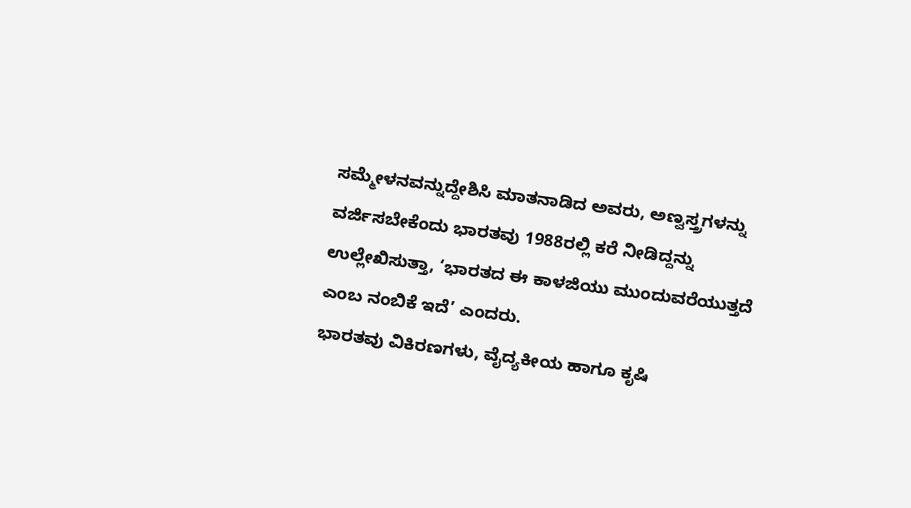ಸಮ್ಮೇಳನವನ್ನುದ್ದೇಶಿಸಿ ಮಾತನಾಡಿದ ಅವರು, ಅಣ್ವಸ್ತ್ರಗಳನ್ನು ವರ್ಜಿಸಬೇಕೆಂದು ಭಾರತವು 1988ರಲ್ಲಿ ಕರೆ ನೀಡಿದ್ದನ್ನು ಉಲ್ಲೇಖಿಸುತ್ತಾ, ‘ಭಾರತದ ಈ ಕಾಳಜಿಯು ಮುಂದುವರೆಯುತ್ತದೆ ಎಂಬ ನಂಬಿಕೆ ಇದೆ’ ಎಂದರು.
ಭಾರತವು ವಿಕಿರಣಗಳು, ವೈದ್ಯಕೀಯ ಹಾಗೂ ಕೃಷಿ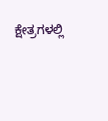ಕ್ಷೇತ್ರಗಳಲ್ಲಿ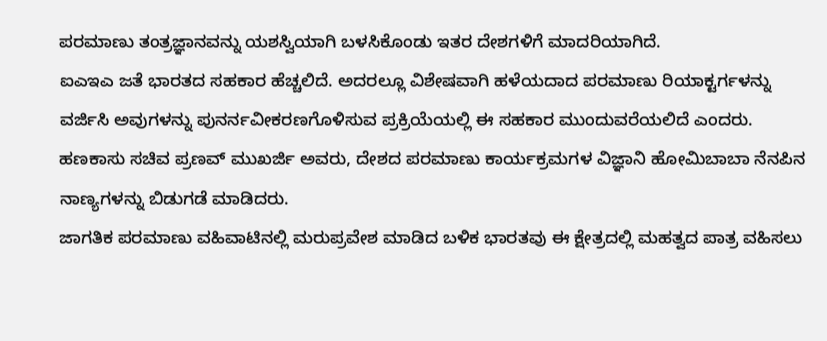ಪರಮಾಣು ತಂತ್ರಜ್ಞಾನವನ್ನು ಯಶಸ್ವಿಯಾಗಿ ಬಳಸಿಕೊಂಡು ಇತರ ದೇಶಗಳಿಗೆ ಮಾದರಿಯಾಗಿದೆ.
ಐಎಇಎ ಜತೆ ಭಾರತದ ಸಹಕಾರ ಹೆಚ್ಚಲಿದೆ. ಅದರಲ್ಲೂ ವಿಶೇಷವಾಗಿ ಹಳೆಯದಾದ ಪರಮಾಣು ರಿಯಾಕ್ಟರ್ಗಳನ್ನು ವರ್ಜಿಸಿ ಅವುಗಳನ್ನು ಪುನರ್ನವೀಕರಣಗೊಳಿಸುವ ಪ್ರಕ್ರಿಯೆಯಲ್ಲಿ ಈ ಸಹಕಾರ ಮುಂದುವರೆಯಲಿದೆ ಎಂದರು.
ಹಣಕಾಸು ಸಚಿವ ಪ್ರಣವ್ ಮುಖರ್ಜಿ ಅವರು, ದೇಶದ ಪರಮಾಣು ಕಾರ್ಯಕ್ರಮಗಳ ವಿಜ್ಞಾನಿ ಹೋಮಿಬಾಬಾ ನೆನಪಿನ ನಾಣ್ಯಗಳನ್ನು ಬಿಡುಗಡೆ ಮಾಡಿದರು.
ಜಾಗತಿಕ ಪರಮಾಣು ವಹಿವಾಟಿನಲ್ಲಿ ಮರುಪ್ರವೇಶ ಮಾಡಿದ ಬಳಿಕ ಭಾರತವು ಈ ಕ್ಷೇತ್ರದಲ್ಲಿ ಮಹತ್ವದ ಪಾತ್ರ ವಹಿಸಲು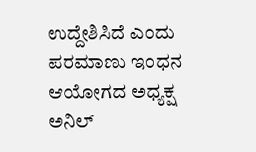ಉದ್ದೇಶಿಸಿದೆ ಎಂದು ಪರಮಾಣು ಇಂಧನ ಆಯೋಗದ ಅಧ್ಯಕ್ಷ ಅನಿಲ್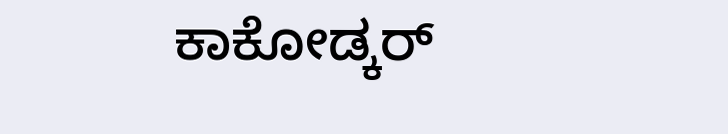ಕಾಕೋಡ್ಕರ್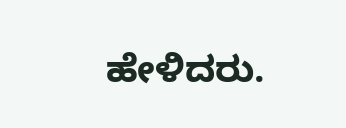ಹೇಳಿದರು.